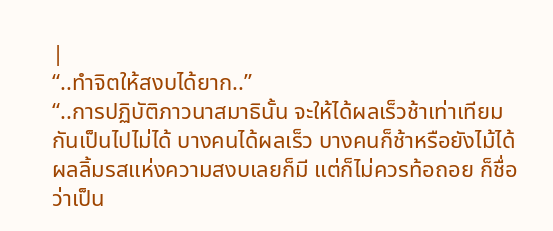|
“..ทำจิตให้สงบได้ยาก..”
“..การปฏิบัติภาวนาสมาธินั้น จะให้ได้ผลเร็วช้าเท่าเทียมกันเป็นไปไม่ได้ บางคนได้ผลเร็ว บางคนก็ช้าหรือยังไม้ได้ผลลิ้มรสแห่งความสงบเลยก็มี แต่ก็ไม่ควรท้อถอย ก็ชื่อว่าเป็น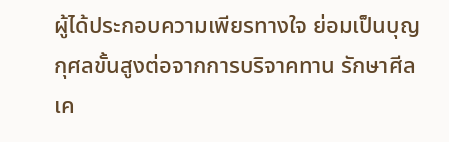ผู้ได้ประกอบความเพียรทางใจ ย่อมเป็นบุญกุศลขั้นสูงต่อจากการบริจาคทาน รักษาศีล เค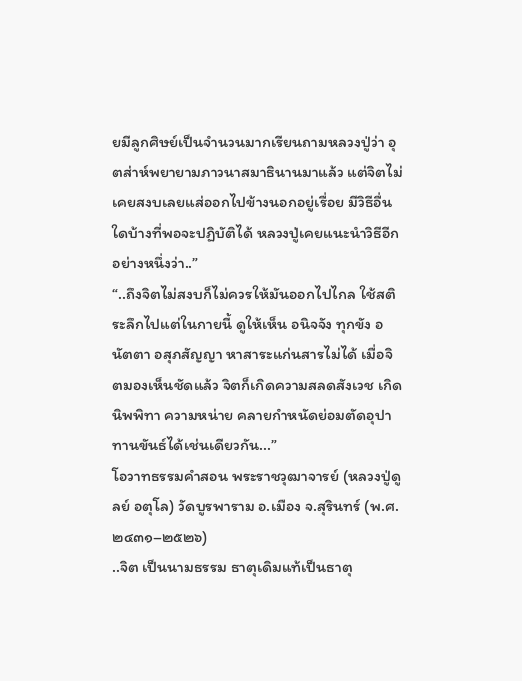ยมีลูกศิษย์เป็นจำนวนมากเรียนถามหลวงปู่ว่า อุตส่าห์พยายามภาวนาสมาธินานมาแล้ว แต่จิตไม่เคยสงบเลยแส่ออกไปข้างนอกอยู่เรื่อย มีวิธีอื่นใดบ้างที่พอจะปฏิบัติได้ หลวงปู่เคยแนะนำวิธีอีกอย่างหนึ่งว่า..”
“..ถึงจิตไม่สงบก็ไม่ควรให้มันออกไปไกล ใช้สติระลึกไปแต่ในกายนี้ ดูให้เห็น อนิจจัง ทุกขัง อนัตตา อสุภสัญญา หาสาระแก่นสารไม่ได้ เมื่อจิตมองเห็นชัดแล้ว จิตก็เกิดความสลดสังเวช เกิดนิพพิทา ความหน่าย คลายกำหนัดย่อมตัดอุปาทานขันธ์ได้เช่นเดียวกัน...”
โอวาทธรรมคำสอน พระราชวุฒาจารย์ (หลวงปู่ดูลย์ อตุโล) วัดบูรพาราม อ.เมือง จ.สุรินทร์ (พ.ศ.๒๔๓๑–๒๕๒๖)
..จิต เป็นนามธรรม ธาตุเดิมแท้เป็นธาตุ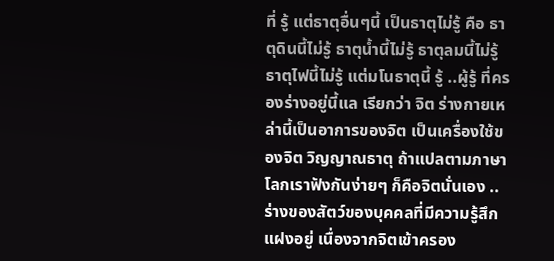ที่ รู้ แต่ธาตุอื่นๆนี้ เป็นธาตุไม่รู้ คือ ธาตุดินนี้ไม่รู้ ธาตุน้ำนี้ไม่รู้ ธาตุลมนี้ไม่รู้ ธาตุไฟนี้ไม่รู้ แต่มโนธาตุนี้ รู้ ..ผู้รู้ ที่ครองร่างอยู่นี้แล เรียกว่า จิต ร่างกายเหล่านี้เป็นอาการของจิต เป็นเครื่องใช้ของจิต วิญญาณธาตุ ถ้าแปลตามภาษาโลกเราฟังกันง่ายๆ ก็คือจิตนั่นเอง ..ร่างของสัตว์ของบุคคลที่มีความรู้สึกแฝงอยู่ เนื่องจากจิตเข้าครอง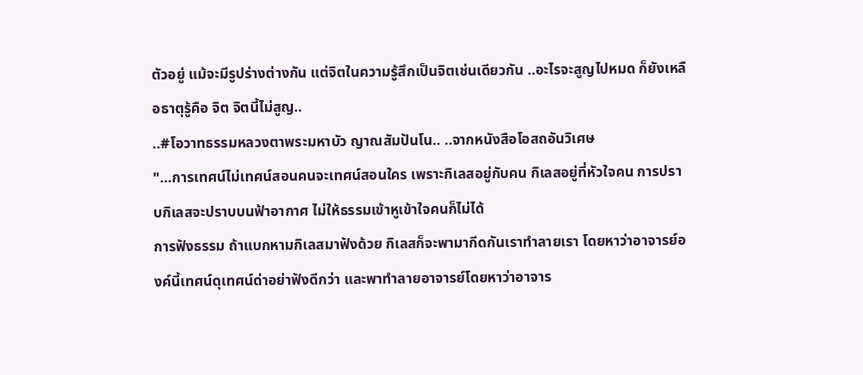ตัวอยู่ แม้จะมีรูปร่างต่างกัน แต่จิตในความรู้สึกเป็นจิตเช่นเดียวกัน ..อะไรจะสูญไปหมด ก็ยังเหลือธาตุรู้คือ จิต จิตนี้ไม่สูญ..
..#โอวาทธรรมหลวงตาพระมหาบัว ญาณสัมปันโน.. ..จากหนังสือโอสถอันวิเศษ
"...การเทศน์ไม่เทศน์สอนคนจะเทศน์สอนใคร เพราะกิเลสอยู่กับคน กิเลสอยู่ที่หัวใจคน การปราบกิเลสจะปราบบนฟ้าอากาศ ไม่ให้ธรรมเข้าหูเข้าใจคนก็ไม่ได้
การฟังธรรม ถ้าแบกหามกิเลสมาฟังด้วย กิเลสก็จะพามากีดกันเราทำลายเรา โดยหาว่าอาจารย์องค์นี้เทศน์ดุเทศน์ด่าอย่าฟังดีกว่า และพาทำลายอาจารย์โดยหาว่าอาจาร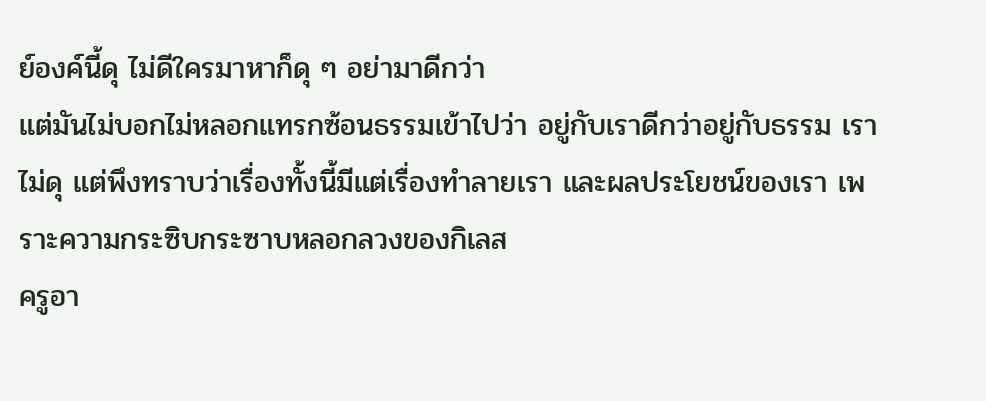ย์องค์นี้ดุ ไม่ดีใครมาหาก็ดุ ๆ อย่ามาดีกว่า
แต่มันไม่บอกไม่หลอกแทรกซ้อนธรรมเข้าไปว่า อยู่กับเราดีกว่าอยู่กับธรรม เราไม่ดุ แต่พึงทราบว่าเรื่องทั้งนี้มีแต่เรื่องทำลายเรา และผลประโยชน์ของเรา เพราะความกระซิบกระซาบหลอกลวงของกิเลส
ครูอา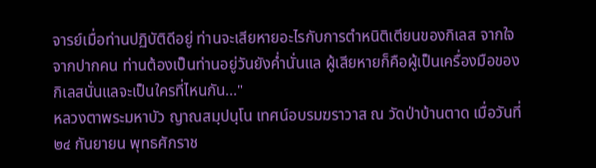จารย์เมื่อท่านปฏิบัติดีอยู่ ท่านจะเสียหายอะไรกับการตำหนิติเตียนของกิเลส จากใจจากปากคน ท่านต้องเป็นท่านอยู่วันยังค่ำนั่นแล ผู้เสียหายก็คือผู้เป็นเครื่องมือของกิเลสนั่นแลจะเป็นใครที่ไหนกัน..."
หลวงตาพระมหาบัว ญาณสมฺปนฺโน เทศน์อบรมฆราวาส ณ วัดป่าบ้านตาด เมื่อวันที่ ๒๔ กันยายน พุทธศักราช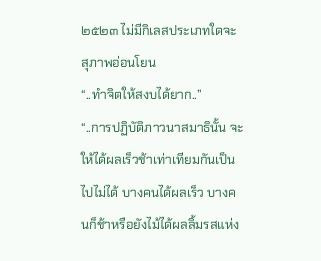๒๕๒๓ ไม่มีกิเลสประเภทใดจะสุภาพอ่อนโยน
“..ทำจิตให้สงบได้ยาก..”
“..การปฏิบัติภาวนาสมาธินั้น จะให้ได้ผลเร็วช้าเท่าเทียมกันเป็นไปไม่ได้ บางคนได้ผลเร็ว บางคนก็ช้าหรือยังไม้ได้ผลลิ้มรสแห่ง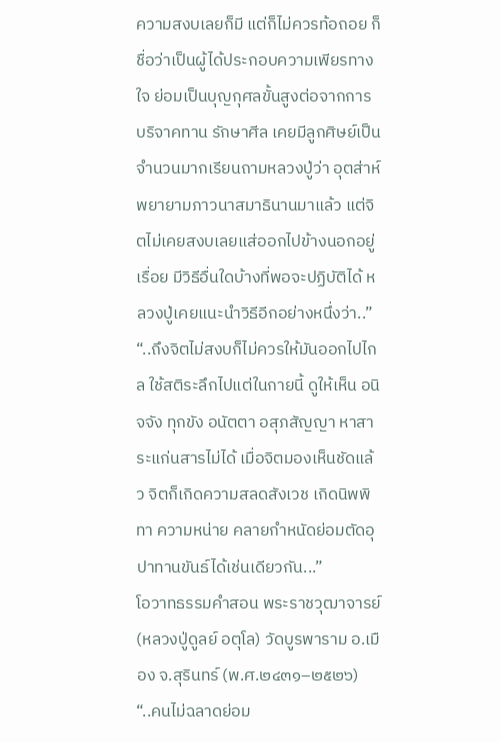ความสงบเลยก็มี แต่ก็ไม่ควรท้อถอย ก็ชื่อว่าเป็นผู้ได้ประกอบความเพียรทางใจ ย่อมเป็นบุญกุศลขั้นสูงต่อจากการบริจาคทาน รักษาศีล เคยมีลูกศิษย์เป็นจำนวนมากเรียนถามหลวงปู่ว่า อุตส่าห์พยายามภาวนาสมาธินานมาแล้ว แต่จิตไม่เคยสงบเลยแส่ออกไปข้างนอกอยู่เรื่อย มีวิธีอื่นใดบ้างที่พอจะปฏิบัติได้ หลวงปู่เคยแนะนำวิธีอีกอย่างหนึ่งว่า..”
“..ถึงจิตไม่สงบก็ไม่ควรให้มันออกไปไกล ใช้สติระลึกไปแต่ในกายนี้ ดูให้เห็น อนิจจัง ทุกขัง อนัตตา อสุภสัญญา หาสาระแก่นสารไม่ได้ เมื่อจิตมองเห็นชัดแล้ว จิตก็เกิดความสลดสังเวช เกิดนิพพิทา ความหน่าย คลายกำหนัดย่อมตัดอุปาทานขันธ์ได้เช่นเดียวกัน...”
โอวาทธรรมคำสอน พระราชวุฒาจารย์ (หลวงปู่ดูลย์ อตุโล) วัดบูรพาราม อ.เมือง จ.สุรินทร์ (พ.ศ.๒๔๓๑–๒๕๒๖)
“..คนไม่ฉลาดย่อม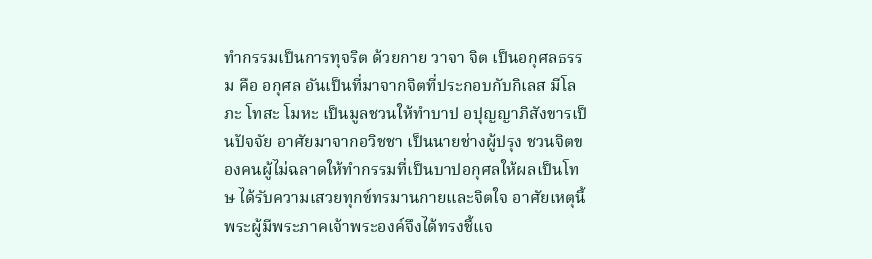ทำกรรมเป็นการทุจริต ด้วยกาย วาจา จิต เป็นอกุศลธรรม คือ อกุศล อันเป็นที่มาจากจิตที่ประกอบกับกิเลส มีโลภะ โทสะ โมหะ เป็นมูลชวนให้ทำบาป อปุญญาภิสังขารเป็นปัจจัย อาศัยมาจากอวิชชา เป็นนายช่างผู้ปรุง ชวนจิตของคนผู้ไม่ฉลาดให้ทำกรรมที่เป็นบาปอกุศลให้ผลเป็นโทษ ได้รับความเสวยทุกข์ทรมานกายและจิตใจ อาศัยเหตุนี้ พระผู้มีพระภาคเจ้าพระองค์จึงได้ทรงชี้แจ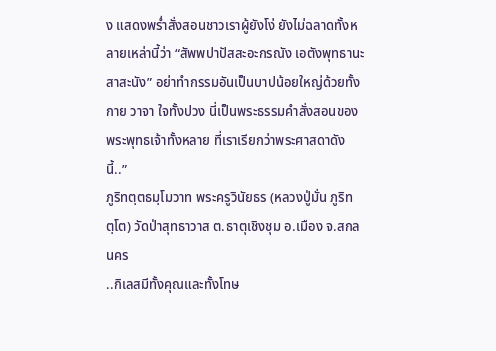ง แสดงพร่ำสั่งสอนชาวเราผู้ยังโง่ ยังไม่ฉลาดทั้งหลายเหล่านี้ว่า “สัพพปาปัสสะอะกรณัง เอตังพุทธานะสาสะนัง” อย่าทำกรรมอันเป็นบาปน้อยใหญ่ด้วยทั้งกาย วาจา ใจทั้งปวง นี่เป็นพระธรรมคำสั่งสอนของพระพุทธเจ้าทั้งหลาย ที่เราเรียกว่าพระศาสดาดังนี้..”
ภูริทตฺตธมฺโมวาท พระครูวินัยธร (หลวงปู่มั่น ภูริทตฺโต) วัดป่าสุทธาวาส ต.ธาตุเชิงชุม อ.เมือง จ.สกลนคร
..กิเลสมีทั้งคุณและทั้งโทษ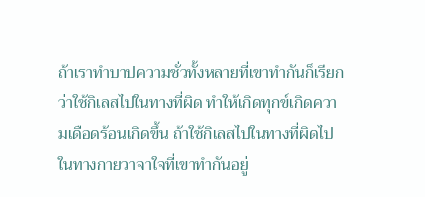ถ้าเราทำบาปความชั่วทั้งหลายที่เขาทำกันก็เรียกว่าใช้กิเลสไปในทางที่ผิด ทำให้เกิดทุกข์เกิดความเดือดร้อนเกิดขึ้น ถ้าใช้กิเลสไปในทางที่ผิดไปในทางกายวาจาใจที่เขาทำกันอยู่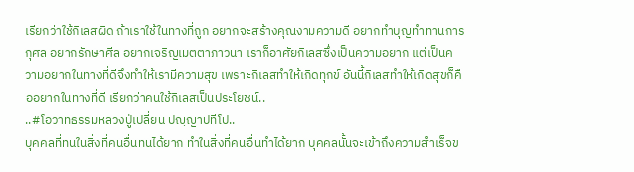เรียกว่าใช้กิเลสผิด ถ้าเราใช้ในทางที่ถูก อยากจะสร้างคุณงามความดี อยากทำบุญทำทานการกุศล อยากรักษาศีล อยากเจริญเมตตาภาวนา เราก็อาศัยกิเลสซึ่งเป็นความอยาก แต่เป็นความอยากในทางที่ดีจึงทำให้เรามีความสุข เพราะกิเลสทำให้เกิดทุกข์ อันนี้กิเลสทำให้เกิดสุขก็คืออยากในทางที่ดี เรียกว่าคนใช้กิเลสเป็นประโยชน์..
..#โอวาทธรรมหลวงปู่เปลี่ยน ปญฺญาปทีโป..
บุคคลที่ทนในสิ่งที่คนอื่นทนได้ยาก ทำในสิ่งที่คนอื่นทำได้ยาก บุคคลนั้นจะเข้าถึงความสำเร็จข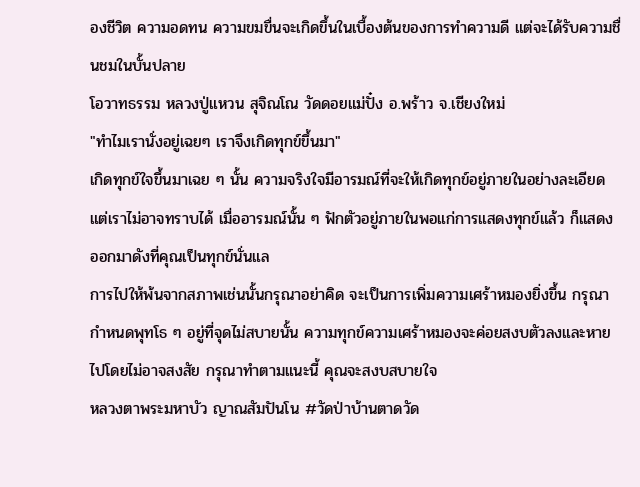องชีวิต ความอดทน ความขมขื่นจะเกิดขึ้นในเบื้องต้นของการทำความดี แต่จะได้รับความชื่นชมในบั้นปลาย
โอวาทธรรม หลวงปู่แหวน สุจิณโณ วัดดอยแม่ปั๋ง อ.พร้าว จ.เชียงใหม่
"ทำไมเรานั่งอยู่เฉยๆ เราจึงเกิดทุกข์ขึ้นมา"
เกิดทุกข์ใจขึ้นมาเฉย ๆ นั้น ความจริงใจมีอารมณ์ที่จะให้เกิดทุกข์อยู่ภายในอย่างละเอียด แต่เราไม่อาจทราบได้ เมื่ออารมณ์นั้น ๆ ฟักตัวอยู่ภายในพอแก่การแสดงทุกข์แล้ว ก็แสดงออกมาดังที่คุณเป็นทุกข์นั่นแล
การไปให้พ้นจากสภาพเช่นนั้นกรุณาอย่าคิด จะเป็นการเพิ่มความเศร้าหมองยิ่งขึ้น กรุณากำหนดพุทโธ ๆ อยู่ที่จุดไม่สบายนั้น ความทุกข์ความเศร้าหมองจะค่อยสงบตัวลงและหายไปโดยไม่อาจสงสัย กรุณาทำตามแนะนี้ คุณจะสงบสบายใจ
หลวงตาพระมหาบัว ญาณสัมปันโน #วัดป่าบ้านตาดวัด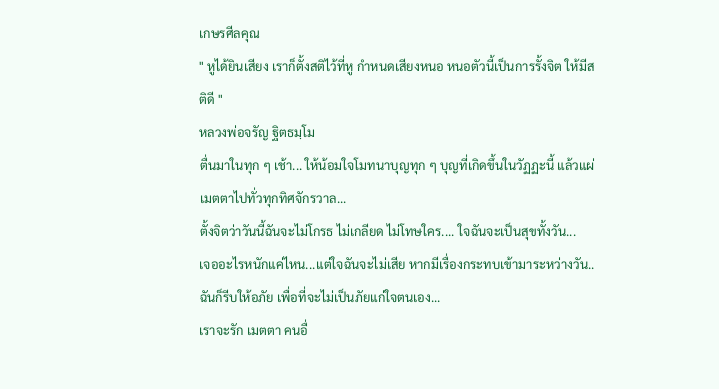เกษรศีลคุณ
" หูได้ยินเสียง เราก็ตั้งสติไว้ที่หู กำหนดเสียงหนอ หนอตัวนี้เป็นการรั้งจิต ให้มีสติดี "
หลวงพ่อจรัญ ฐิตธมฺโม
ตื่นมาในทุก ๆ เช้า... ให้น้อมใจโมทนาบุญทุก ๆ บุญที่เกิดขึ้นในวัฏฏะนี้ แล้วแผ่เมตตาไปทั่วทุกทิศจักรวาล...
ตั้งจิตว่าวันนี้ฉันจะไม่โกรธ ไม่เกลียด ไม่โทษใคร.... ใจฉันจะเป็นสุขทั้งวัน...
เจออะไรหนักแค่ไหน...แต่ใจฉันจะไม่เสีย หากมีเรื่องกระทบเข้ามาระหว่างวัน..ฉันก็รีบให้อภัย เพื่อที่จะไม่เป็นภัยแก่ใจตนเอง...
เราจะรัก เมตตา คนอื่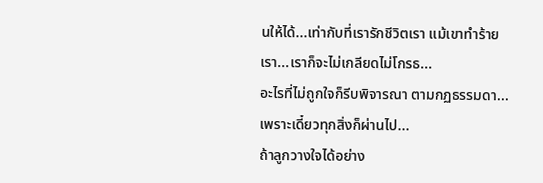นให้ได้...เท่ากับที่เรารักชีวิตเรา แม้เขาทำร้ายเรา...เราก็จะไม่เกลียดไม่โกรธ...
อะไรที่ไม่ถูกใจก็รีบพิจารณา ตามกฏธรรมดา... เพราะเดี๋ยวทุกสิ่งก็ผ่านไป...
ถ้าลูกวางใจได้อย่าง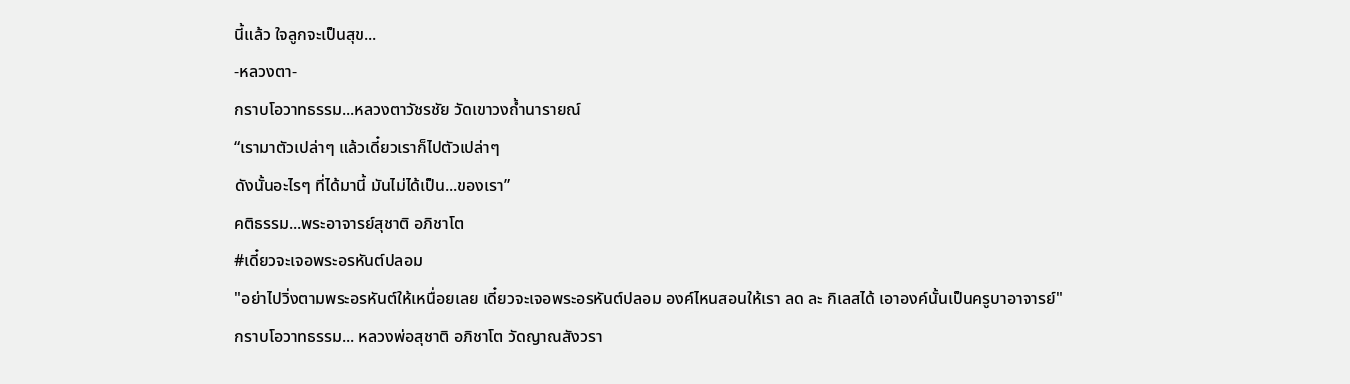นี้แล้ว ใจลูกจะเป็นสุข...
-หลวงตา-
กราบโอวาทธรรม...หลวงตาวัชรชัย วัดเขาวงถ้ำนารายณ์
“เรามาตัวเปล่าๆ แล้วเดี๋ยวเราก็ไปตัวเปล่าๆ
ดังนั้นอะไรๆ ที่ได้มานี้ มันไม่ได้เป็น...ของเรา”
คติธรรม...พระอาจารย์สุชาติ อภิชาโต
#เดี๋ยวจะเจอพระอรหันต์ปลอม
"อย่าไปวิ่งตามพระอรหันต์ให้เหนื่อยเลย เดี๋ยวจะเจอพระอรหันต์ปลอม องค์ไหนสอนให้เรา ลด ละ กิเลสได้ เอาองค์นั้นเป็นครูบาอาจารย์"
กราบโอวาทธรรม... หลวงพ่อสุชาติ อภิชาโต วัดญาณสังวรา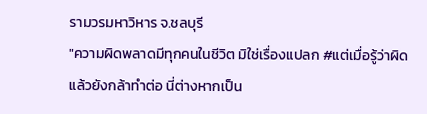รามวรมหาวิหาร จ.ชลบุรี
"ความผิดพลาดมีทุกคนในชีวิต มิใช่เรื่องแปลก #แต่เมื่อรู้ว่าผิดแล้วยังกล้าทำต่อ นี่ต่างหากเป็น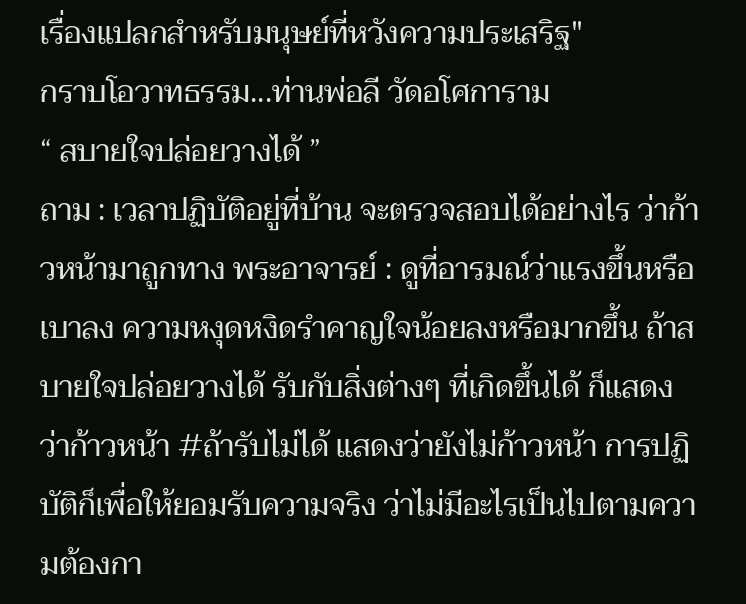เรื่องแปลกสำหรับมนุษย์ที่หวังความประเสริฐ"
กราบโอวาทธรรม...ท่านพ่อลี วัดอโศการาม
“ สบายใจปล่อยวางได้ ”
ถาม : เวลาปฏิบัติอยู่ที่บ้าน จะตรวจสอบได้อย่างไร ว่าก้าวหน้ามาถูกทาง พระอาจารย์ : ดูที่อารมณ์ว่าแรงขึ้นหรือเบาลง ความหงุดหงิดรำคาญใจน้อยลงหรือมากขึ้น ถ้าสบายใจปล่อยวางได้ รับกับสิ่งต่างๆ ที่เกิดขึ้นได้ ก็แสดงว่าก้าวหน้า #ถ้ารับไม่ได้ แสดงว่ายังไม่ก้าวหน้า การปฏิบัติก็เพื่อให้ยอมรับความจริง ว่าไม่มีอะไรเป็นไปตามความต้องกา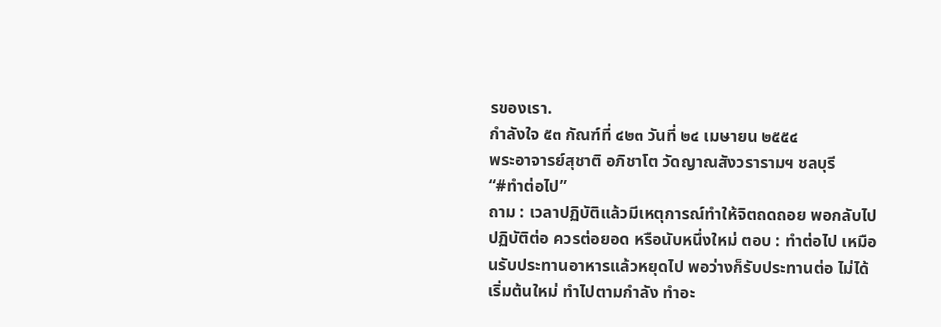รของเรา.
กำลังใจ ๕๓ กัณฑ์ที่ ๔๒๓ วันที่ ๒๔ เมษายน ๒๕๕๔
พระอาจารย์สุชาติ อภิชาโต วัดญาณสังวรารามฯ ชลบุรี
“#ทำต่อไป”
ถาม : เวลาปฏิบัติแล้วมีเหตุการณ์ทำให้จิตถดถอย พอกลับไปปฏิบัติต่อ ควรต่อยอด หรือนับหนึ่งใหม่ ตอบ : ทำต่อไป เหมือนรับประทานอาหารแล้วหยุดไป พอว่างก็รับประทานต่อ ไม่ได้เริ่มต้นใหม่ ทำไปตามกำลัง ทำอะ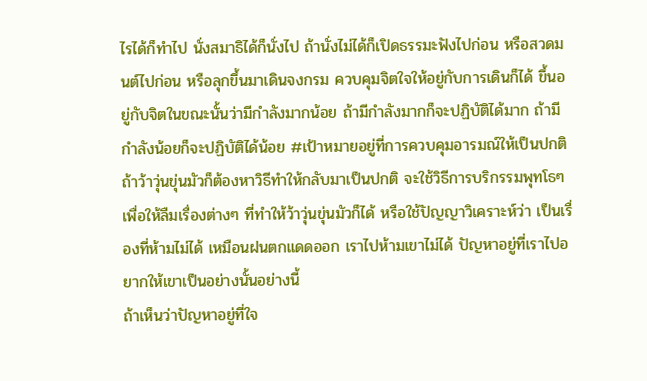ไรได้ก็ทำไป นั่งสมาธิได้ก็นั่งไป ถ้านั่งไม่ได้ก็เปิดธรรมะฟังไปก่อน หรือสวดมนต์ไปก่อน หรือลุกขึ้นมาเดินจงกรม ควบคุมจิตใจให้อยู่กับการเดินก็ได้ ขึ้นอยู่กับจิตในขณะนั้นว่ามีกำลังมากน้อย ถ้ามีกำลังมากก็จะปฏิบัติได้มาก ถ้ามีกำลังน้อยก็จะปฏิบัติได้น้อย #เป้าหมายอยู่ที่การควบคุมอารมณ์ให้เป็นปกติ ถ้าว้าวุ่นขุ่นมัวก็ต้องหาวิธีทำให้กลับมาเป็นปกติ จะใช้วิธีการบริกรรมพุทโธๆ เพื่อให้ลืมเรื่องต่างๆ ที่ทำให้ว้าวุ่นขุ่นมัวก็ได้ หรือใช้ปัญญาวิเคราะห์ว่า เป็นเรื่องที่ห้ามไม่ได้ เหมือนฝนตกแดดออก เราไปห้ามเขาไม่ได้ ปัญหาอยู่ที่เราไปอยากให้เขาเป็นอย่างนั้นอย่างนี้
ถ้าเห็นว่าปัญหาอยู่ที่ใจ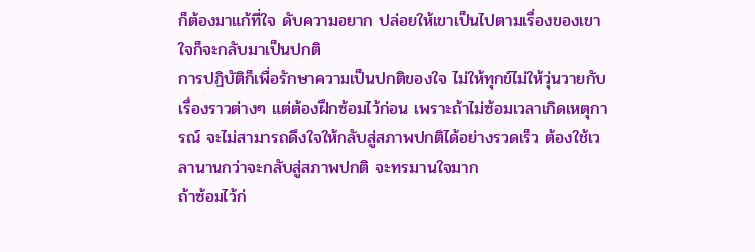ก็ต้องมาแก้ที่ใจ ดับความอยาก ปล่อยให้เขาเป็นไปตามเรื่องของเขา ใจก็จะกลับมาเป็นปกติ
การปฏิบัติก็เพื่อรักษาความเป็นปกติของใจ ไม่ให้ทุกข์ไม่ให้วุ่นวายกับเรื่องราวต่างๆ แต่ต้องฝึกซ้อมไว้ก่อน เพราะถ้าไม่ซ้อมเวลาเกิดเหตุการณ์ จะไม่สามารถดึงใจให้กลับสู่สภาพปกติได้อย่างรวดเร็ว ต้องใช้เวลานานกว่าจะกลับสู่สภาพปกติ จะทรมานใจมาก
ถ้าซ้อมไว้ก่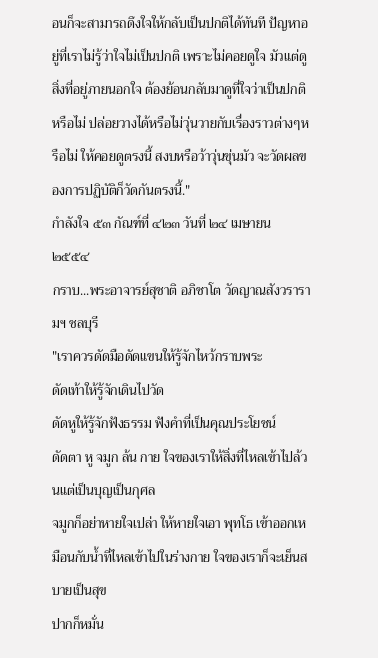อนก็จะสามารถดึงใจให้กลับเป็นปกติได้ทันที ปัญหาอยู่ที่เราไม่รู้ว่าใจไม่เป็นปกติ เพราะไม่คอยดูใจ มัวแต่ดูสิ่งที่อยู่ภายนอกใจ ต้องย้อนกลับมาดูที่ใจว่าเป็นปกติหรือไม่ ปล่อยวางได้หรือไม่วุ่นวายกับเรื่องราวต่างๆหรือไม่ ให้คอยดูตรงนี้ สงบหรือว้าวุ่นขุ่นมัว จะวัดผลของการปฏิบัติก็วัดกันตรงนี้."
กำลังใจ ๕๓ กัณฑ์ที่ ๔๒๓ วันที่ ๒๔ เมษายน ๒๕๕๔
กราบ...พระอาจารย์สุชาติ อภิชาโต วัดญาณสังวรารามฯ ชลบุรี
"เราควรดัดมือดัดแขนให้รู้จักไหว้กราบพระ
ดัดเท้าให้รู้จักเดินไปวัด
ดัดหูให้รู้จักฟังธรรม ฟังคำที่เป็นคุณประโยชน์
ดัดตา หู จมูก ล้น กาย ใจของเราให้สิ่งที่ไหลเข้าไปล้วนแต่เป็นบุญเป็นกุศล
จมูกก็อย่าหายใจเปล่า ให้หายใจเอา พุทโธ เข้าออกเหมือนกับน้ำที่ไหลเข้าไปในร่างกาย ใจของเราก็จะเย็นสบายเป็นสุข
ปากก็หมั่น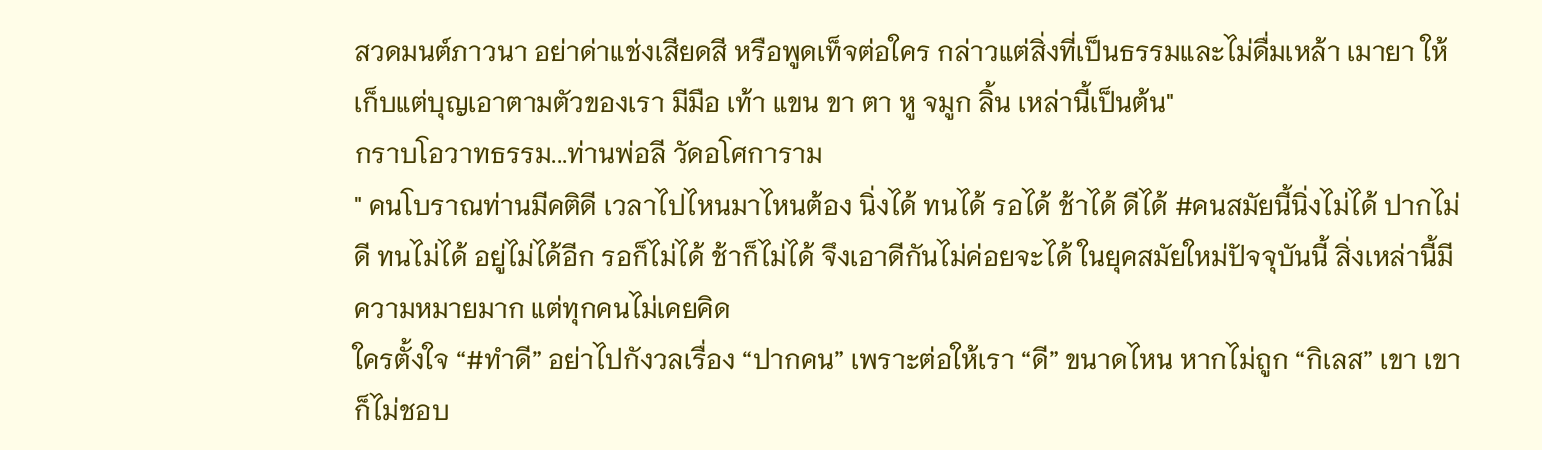สวดมนต์ภาวนา อย่าด่าแช่งเสียดสี หรือพูดเท็จต่อใคร กล่าวแต่สิ่งที่เป็นธรรมและไม่ดื่มเหล้า เมายา ให้เก็บแต่บุญเอาตามตัวของเรา มีมือ เท้า แขน ขา ตา หู จมูก ลิ้น เหล่านี้เป็นต้น"
กราบโอวาทธรรม...ท่านพ่อลี วัดอโศการาม
" คนโบราณท่านมีคติดี เวลาไปไหนมาไหนต้อง นิ่งได้ ทนได้ รอได้ ช้าได้ ดีได้ #คนสมัยนี้นิ่งไม่ได้ ปากไม่ดี ทนไม่ได้ อยู่ไม่ได้อีก รอก็ไม่ได้ ช้าก็ไม่ได้ จึงเอาดีกันไม่ค่อยจะได้ ในยุคสมัยใหม่ปัจจุบันนี้ สิ่งเหล่านี้มีความหมายมาก แต่ทุกคนไม่เคยคิด
ใครตั้งใจ “#ทำดี” อย่าไปกังวลเรื่อง “ปากคน” เพราะต่อให้เรา “ดี” ขนาดไหน หากไม่ถูก “กิเลส” เขา เขาก็ไม่ชอบ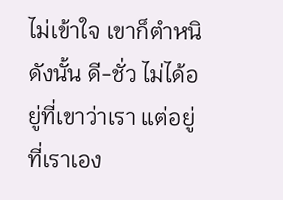ไม่เข้าใจ เขาก็ตำหนิ ดังนั้น ดี-ชั่ว ไม่ได้อยู่ที่เขาว่าเรา แต่อยู่ที่เราเอง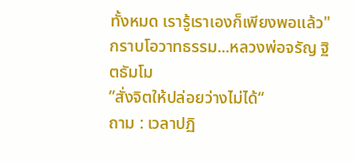ทั้งหมด เรารู้เราเองก็เพียงพอแล้ว"
กราบโอวาทธรรม...หลวงพ่อจรัญ ฐิตธัมโม
”สั่งจิตให้ปล่อยว่างไม่ได้“
ถาม : เวลาปฏิ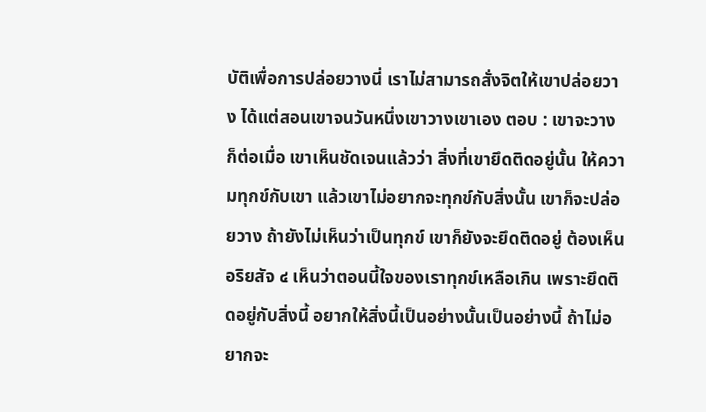บัติเพื่อการปล่อยวางนี่ เราไม่สามารถสั่งจิตให้เขาปล่อยวาง ได้แต่สอนเขาจนวันหนึ่งเขาวางเขาเอง ตอบ : เขาจะวางก็ต่อเมื่อ เขาเห็นชัดเจนแล้วว่า สิ่งที่เขายึดติดอยู่นั้น ให้ความทุกข์กับเขา แล้วเขาไม่อยากจะทุกข์กับสิ่งนั้น เขาก็จะปล่อยวาง ถ้ายังไม่เห็นว่าเป็นทุกข์ เขาก็ยังจะยึดติดอยู่ ต้องเห็นอริยสัจ ๔ เห็นว่าตอนนี้ใจของเราทุกข์เหลือเกิน เพราะยึดติดอยู่กับสิ่งนี้ อยากให้สิ่งนี้เป็นอย่างนั้นเป็นอย่างนี้ ถ้าไม่อยากจะ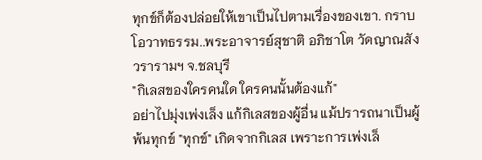ทุกข์ก็ต้องปล่อยให้เขาเป็นไปตามเรื่องของเขา. กราบโอวาทธรรม..พระอาจารย์สุชาติ อภิชาโต วัดญาณสังวรารามฯ จ.ชลบุรี
"กิเลสของใครคนใด ใครคนนั้นต้องแก้"
อย่าไปมุ่งเพ่งเล็ง แก้กิเลสของผู้อื่น แม้ปรารถนาเป็นผู้พ้นทุกข์ "ทุกข์" เกิดจากกิเลส เพราะการเพ่งเล็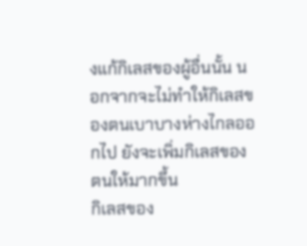งแก้กิเลสของผู้อื่นนั้น นอกจากจะไม่ทำให้กิเลสของตนเบาบางห่างไกลออกไป ยังจะเพิ่มกิเลสของตนให้มากขึ้น
กิเลสของ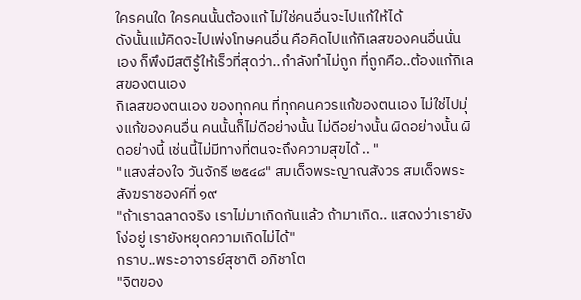ใครคนใด ใครคนนั้นต้องแก้ ไม่ใช่คนอื่นจะไปแก้ให้ได้
ดังนั้นแม้คิดจะไปเพ่งโทษคนอื่น คือคิดไปแก้กิเลสของคนอื่นนั่นเอง ก็พึงมีสติรู้ให้เร็วที่สุดว่า..กำลังทำไม่ถูก ที่ถูกคือ..ต้องแก้กิเลสของตนเอง
กิเลสของตนเอง ของทุกคน ที่ทุกคนควรแก้ของตนเอง ไม่ใช่ไปมุ่งแก้ของคนอื่น คนนั้นก็ไม่ดีอย่างนั้น ไม่ดีอย่างนั้น ผิดอย่างนั้น ผิดอย่างนี้ เช่นนี้ไม่มีทางที่ตนจะถึงความสุขได้ .. "
"แสงส่องใจ วันจักรี ๒๕๔๘" สมเด็จพระญาณสังวร สมเด็จพระสังฆราชองค์ที่ ๑๙
"ถ้าเราฉลาดจริง เราไม่มาเกิดกันแล้ว ถ้ามาเกิด.. แสดงว่าเรายังโง่อยู่ เรายังหยุดความเกิดไม่ได้"
กราบ..พระอาจารย์สุชาติ อภิชาโต
"จิตของ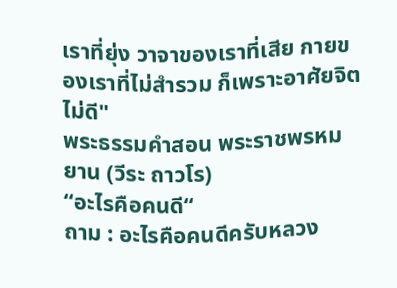เราที่ยุ่ง วาจาของเราที่เสีย กายของเราที่ไม่สำรวม ก็เพราะอาศัยจิตไม่ดี"
พระธรรมคำสอน พระราชพรหมยาน (วีระ ถาวโร)
“อะไรคือคนดี“
ถาม : อะไรคือคนดีครับหลวง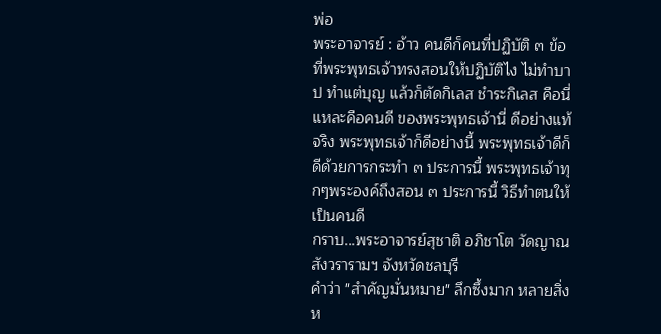พ่อ
พระอาจารย์ : อ้าว คนดีก็คนที่ปฏิบัติ ๓ ข้อที่พระพุทธเจ้าทรงสอนให้ปฏิบัติไง ไม่ทำบาป ทำแต่บุญ แล้วก็ตัดกิเลส ชำระกิเลส คือนี่แหละคือคนดี ของพระพุทธเจ้านี่ ดีอย่างแท้จริง พระพุทธเจ้าก็ดีอย่างนี้ พระพุทธเจ้าดีก็ดีด้วยการกระทำ ๓ ประการนี้ พระพุทธเจ้าทุกๆพระองค์ถึงสอน ๓ ประการนี้ วิธีทำตนให้เป็นคนดี
กราบ...พระอาจารย์สุชาติ อภิชาโต วัดญาณสังวรารามฯ จังหวัดชลบุรี
คำว่า "สำคัญมั่นหมาย" ลึกซึ้งมาก หลายสิ่งห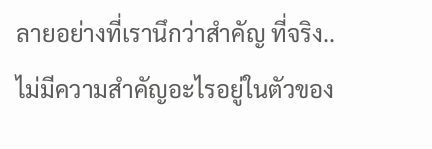ลายอย่างที่เรานึกว่าสำคัญ ที่จริง..ไม่มีความสำคัญอะไรอยู่ในตัวของ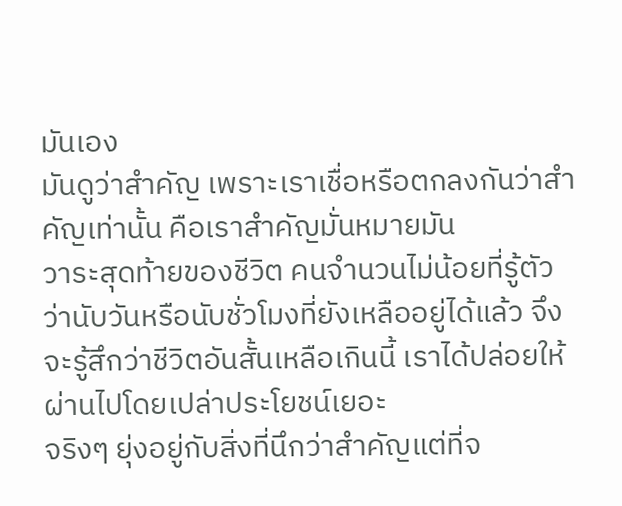มันเอง
มันดูว่าสำคัญ เพราะเราเชื่อหรือตกลงกันว่าสำคัญเท่านั้น คือเราสำคัญมั่นหมายมัน
วาระสุดท้ายของชีวิต คนจำนวนไม่น้อยที่รู้ตัวว่านับวันหรือนับชั่วโมงที่ยังเหลืออยู่ได้แล้ว จึงจะรู้สึกว่าชีวิตอันสั้นเหลือเกินนี้ เราได้ปล่อยให้ผ่านไปโดยเปล่าประโยชน์เยอะ
จริงๆ ยุ่งอยู่กับสิ่งที่นึกว่าสำคัญแต่ที่จ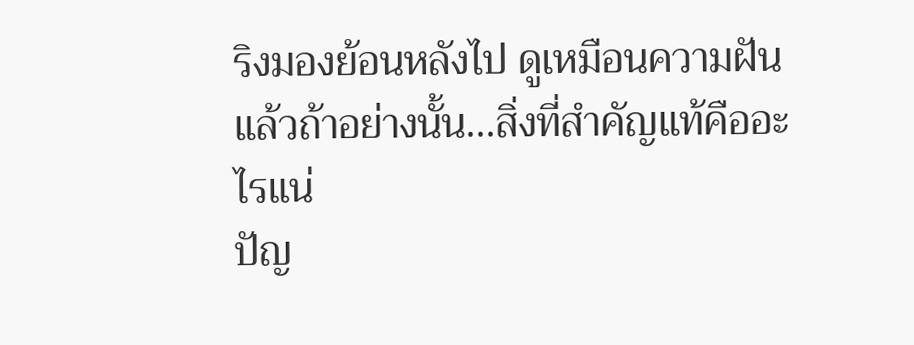ริงมองย้อนหลังไป ดูเหมือนความฝัน แล้วถ้าอย่างนั้น...สิ่งที่สำคัญแท้คืออะไรแน่
ปัญ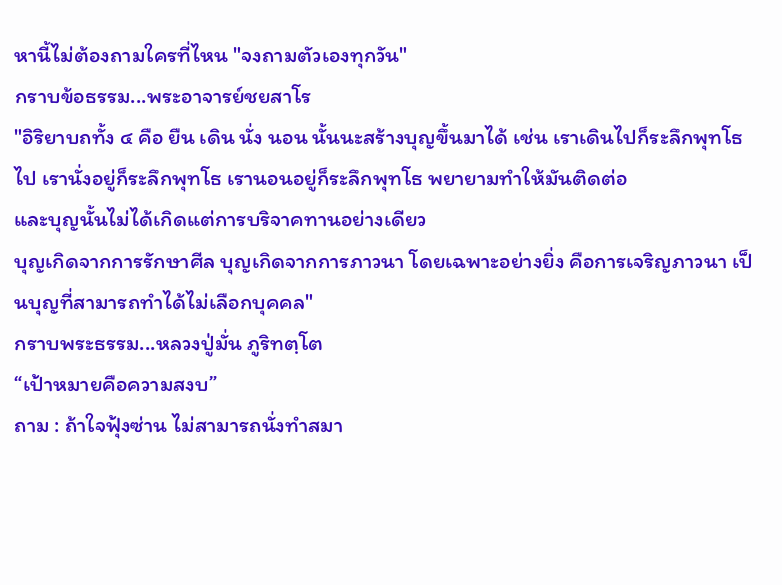หานี้ไม่ต้องถามใครที่ไหน "จงถามตัวเองทุกวัน"
กราบข้อธรรม...พระอาจารย์ชยสาโร
"อิริยาบถทั้ง ๔ คือ ยืน เดิน นั่ง นอน นั้นนะสร้างบุญขึ้นมาได้ เช่น เราเดินไปก็ระลึกพุทโธไป เรานั่งอยู่ก็ระลึกพุทโธ เรานอนอยู่ก็ระลึกพุทโธ พยายามทำให้มันติดต่อ
และบุญนั้นไม่ได้เกิดแต่การบริจาคทานอย่างเดียว
บุญเกิดจากการรักษาศีล บุญเกิดจากการภาวนา โดยเฉพาะอย่างยิ่ง คือการเจริญภาวนา เป็นบุญที่สามารถทำได้ไม่เลือกบุคคล"
กราบพระธรรม...หลวงปู่มั่น ภูริทตฺโต
“เป้าหมายคือความสงบ”
ถาม : ถ้าใจฟุ้งซ่าน ไม่สามารถนั่งทำสมา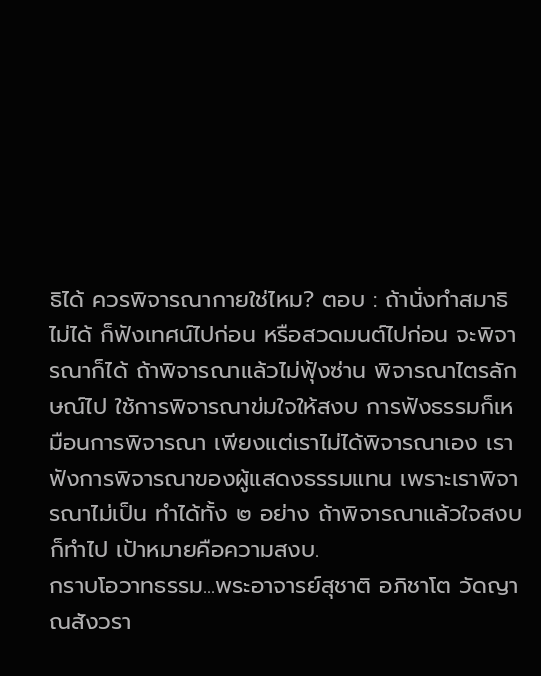ธิได้ ควรพิจารณากายใช่ไหม? ตอบ : ถ้านั่งทำสมาธิไม่ได้ ก็ฟังเทศน์ไปก่อน หรือสวดมนต์ไปก่อน จะพิจารณาก็ได้ ถ้าพิจารณาแล้วไม่ฟุ้งซ่าน พิจารณาไตรลักษณ์ไป ใช้การพิจารณาข่มใจให้สงบ การฟังธรรมก็เหมือนการพิจารณา เพียงแต่เราไม่ได้พิจารณาเอง เราฟังการพิจารณาของผู้แสดงธรรมแทน เพราะเราพิจารณาไม่เป็น ทำได้ทั้ง ๒ อย่าง ถ้าพิจารณาแล้วใจสงบก็ทำไป เป้าหมายคือความสงบ.
กราบโอวาทธรรม...พระอาจารย์สุชาติ อภิชาโต วัดญาณสังวรา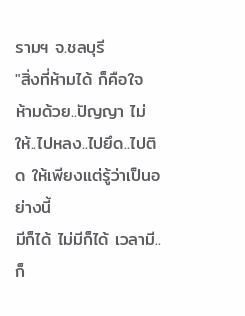รามฯ จ.ชลบุรี
"สิ่งที่ห้ามได้ ก็คือใจ ห้ามด้วย..ปัญญา ไม่ให้..ไปหลง..ไปยึด..ไปติด ให้เพียงแต่รู้ว่าเป็นอย่างนี้
มีก็ได้ ไม่มีก็ได้ เวลามี..ก็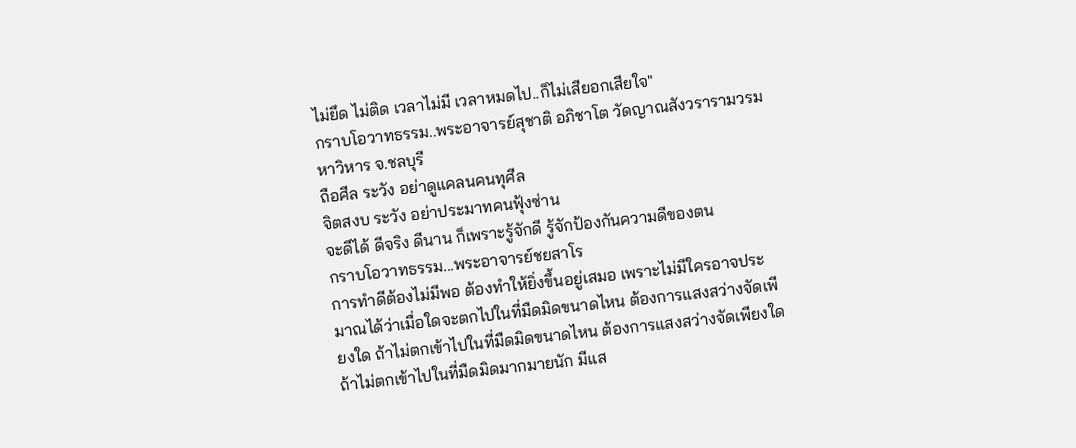ไม่ยึด ไม่ติด เวลาไม่มี เวลาหมดไป..ก็ไม่เสียอกเสียใจ"
กราบโอวาทธรรม..พระอาจารย์สุชาติ อภิชาโต วัดญาณสังวรารามวรมหาวิหาร จ.ชลบุรี
ถือศีล ระวัง อย่าดูแคลนคนทุศีล
จิตสงบ ระวัง อย่าประมาทคนฟุ้งซ่าน
จะดีได้ ดีจริง ดีนาน ก็เพราะรู้จักดี รู้จักป้องกันความดีของตน
กราบโอวาทธรรม...พระอาจารย์ชยสาโร
การทำดีต้องไม่มีพอ ต้องทำให้ยิ่งขึ้นอยู่เสมอ เพราะไม่มีใครอาจประมาณได้ว่าเมื่อใดจะตกไปในที่มืดมิดขนาดไหน ต้องการแสงสว่างจัดเพียงใด ถ้าไม่ตกเข้าไปในที่มืดมิดขนาดไหน ต้องการแสงสว่างจัดเพียงใด ถ้าไม่ตกเข้าไปในที่มืดมิดมากมายนัก มีแส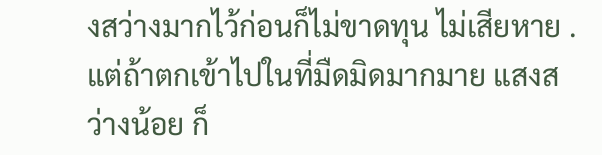งสว่างมากไว้ก่อนก็ไม่ขาดทุน ไม่เสียหาย . แต่ถ้าตกเข้าไปในที่มืดมิดมากมาย แสงสว่างน้อย ก็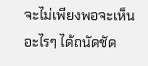จะไม่เพียงพอจะเห็นอะไรๆ ได้ถนัดชัด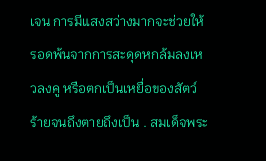เจน การมีแสงสว่างมากจะช่วยให้รอดพ้นจากการสะดุดหกล้มลงเหวลงคู หรือตกเป็นเหยื่อของสัตว์ร้ายจนถึงตายถึงเป็น . สมเด็จพระ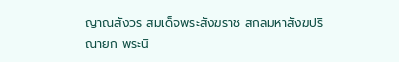ญาณสังวร สมเด็จพระสังฆราช สกลมหาสังฆปริณายก พระนิ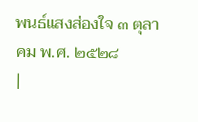พนธ์แสงส่องใจ ๓ ตุลาคม พ.ศ. ๒๕๒๘
|